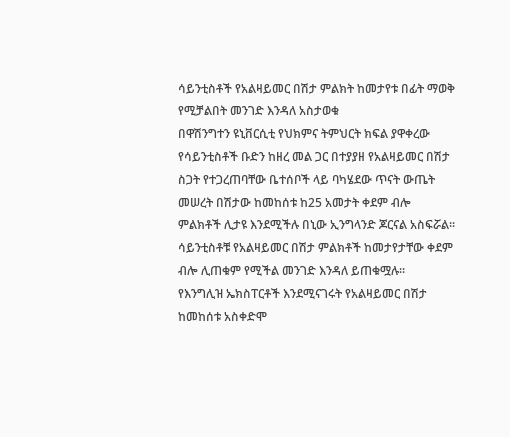ሳይንቲስቶች የአልዛይመር በሽታ ምልክት ከመታየቱ በፊት ማወቅ የሚቻልበት መንገድ እንዳለ አስታወቁ
በዋሽንግተን ዩኒቨርሲቲ የህክምና ትምህርት ክፍል ያዋቀረው የሳይንቲስቶች ቡድን ከዘረ መል ጋር በተያያዘ የአልዛይመር በሽታ ስጋት የተጋረጠባቸው ቤተሰቦች ላይ ባካሄደው ጥናት ውጤት መሠረት በሽታው ከመከሰቱ ከ25 አመታት ቀደም ብሎ ምልክቶች ሊታዩ እንደሚችሉ በኒው ኢንግላንድ ጆርናል አስፍሯል፡፡ ሳይንቲስቶቹ የአልዛይመር በሽታ ምልክቶች ከመታየታቸው ቀደም ብሎ ሊጠቁም የሚችል መንገድ እንዳለ ይጠቁሟሉ።
የእንግሊዝ ኤክስፐርቶች እንደሚናገሩት የአልዛይመር በሽታ ከመከሰቱ አስቀድሞ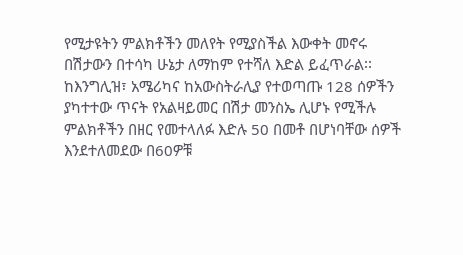የሚታዩትን ምልክቶችን መለየት የሚያስችል እውቀት መኖሩ በሽታውን በተሳካ ሁኔታ ለማከም የተሻለ እድል ይፈጥራል፡፡
ከእንግሊዝ፣ አሜሪካና ከአውስትራሊያ የተወጣጡ 128 ሰዎችን ያካተተው ጥናት የአልዛይመር በሽታ መንስኤ ሊሆኑ የሚችሉ ምልክቶችን በዘር የመተላለፉ እድሉ 50 በመቶ በሆነባቸው ሰዎች እንደተለመደው በ60ዎቹ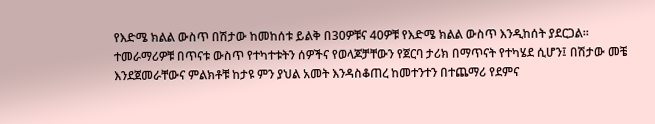የእድሜ ክልል ውስጥ በሽታው ከመከሰቱ ይልቅ በ30ዎቹና 40ዎቹ የእድሜ ክልል ውስጥ እንዲከሰት ያደርጋል፡፡
ተመራማሪዎቹ በጥናቱ ውስጥ የተካተቱትን ሰዎችና የወላጆቻቸውን የጀርባ ታሪክ በማጥናት የተካሄደ ሲሆን፤ በሽታው መቼ እንደጀመራቸውና ምልክቶቹ ከታዩ ምን ያህል አመት እንዳስቆጠረ ከመተንተን በተጨማሪ የደምና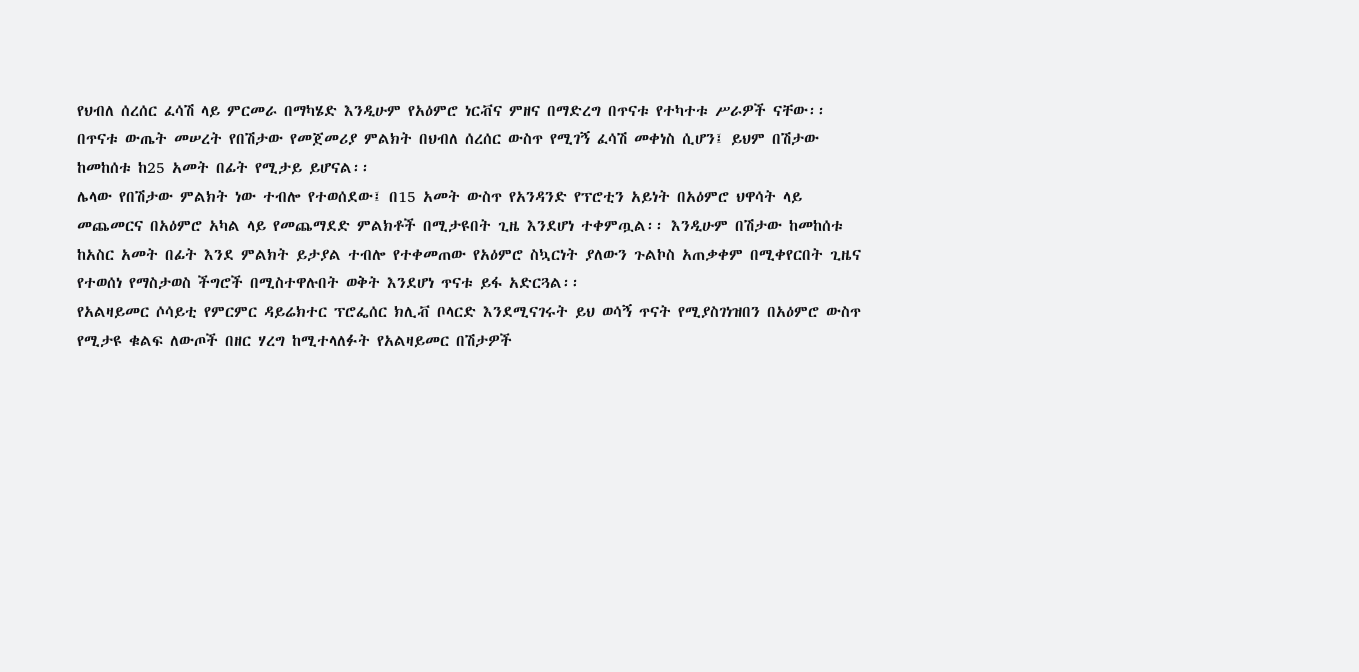የህብለ ሰረሰር ፈሳሽ ላይ ምርመራ በማካሄድ እንዲሁም የአዕምሮ ነርቭና ምዘና በማድረግ በጥናቱ የተካተቱ ሥራዎች ናቸው፡፡
በጥናቱ ውጤት መሠረት የበሽታው የመጀመሪያ ምልክት በህብለ ሰረሰር ውስጥ የሚገኝ ፈሳሽ መቀነስ ሲሆን፤ ይህም በሽታው ከመከሰቱ ከ25 አመት በፊት የሚታይ ይሆናል፡፡
ሌላው የበሽታው ምልክት ነው ተብሎ የተወሰደው፤ በ15 አመት ውስጥ የአንዳንድ የፕሮቲን አይነት በአዕምሮ ህዋሳት ላይ መጨመርና በአዕምሮ አካል ላይ የመጨማደድ ምልክቶች በሚታዩበት ጊዜ እንደሆነ ተቀምጧል፡፡ እንዲሁም በሽታው ከመከሰቱ ከአስር አመት በፊት እንደ ምልክት ይታያል ተብሎ የተቀመጠው የአዕምሮ ስኳርነት ያለውን ጉልኮስ አጠቃቀም በሚቀየርበት ጊዜና የተወሰነ የማስታወስ ችግሮች በሚስተዋሉበት ወቅት እንደሆነ ጥናቱ ይፋ አድርጓል፡፡
የአልዛይመር ሶሳይቲ የምርምር ዳይሬክተር ፕሮፌሰር ክሊቭ ቦላርድ እንደሚናገሩት ይህ ወሳኝ ጥናት የሚያስገነዝበን በአዕምሮ ውስጥ የሚታዩ ቁልፍ ለውጦች በዘር ሃረግ ከሚተላለፉት የአልዛይመር በሽታዎች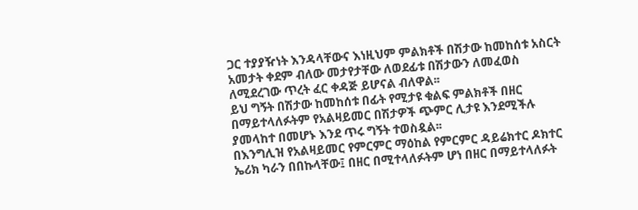ጋር ተያያዥነት እንዳላቸውና እነዚህም ምልክቶች በሽታው ከመከሰቱ አስርት አመታት ቀደም ብለው መታየታቸው ለወደፊቱ በሽታውን ለመፈወስ ለሚደረገው ጥረት ፈር ቀዳጅ ይሆናል ብለዋል፡፡
ይህ ግኝት በሽታው ከመከሰቱ በፊት የሚታዩ ቁልፍ ምልክቶች በዘር በማይተላለፉትም የአልዛይመር በሽታዎች ጭምር ሊታዩ እንደሚችሉ ያመላከተ በመሆኑ እንደ ጥሩ ግኝት ተወስዷል፡፡
በእንግሊዝ የአልዛይመር የምርምር ማዕከል የምርምር ዳይሬክተር ዶክተር ኤሪክ ካራን በበኩላቸው፤ በዘር በሚተላለፉትም ሆነ በዘር በማይተላለፉት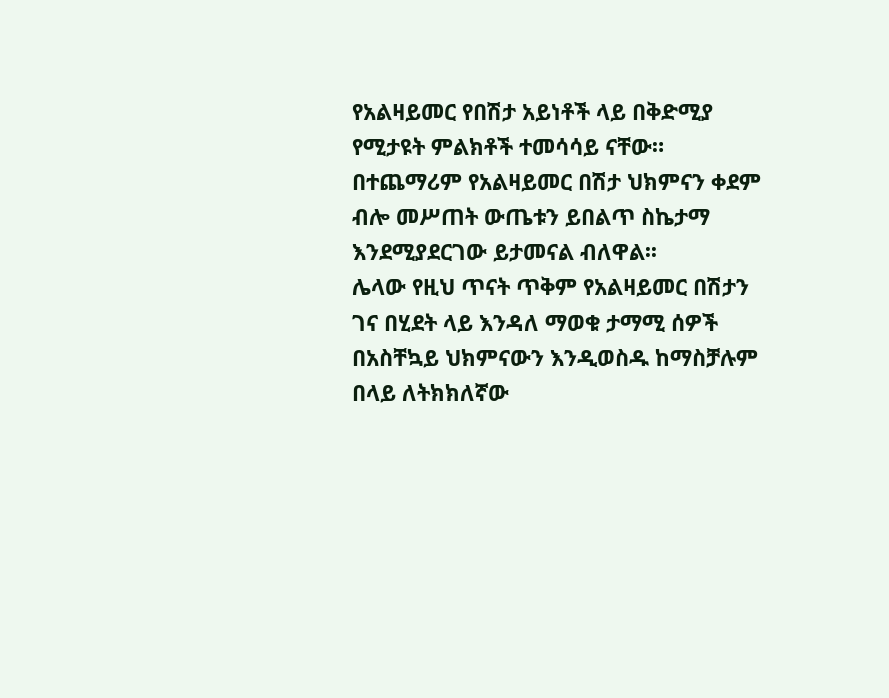የአልዛይመር የበሽታ አይነቶች ላይ በቅድሚያ የሚታዩት ምልክቶች ተመሳሳይ ናቸው። በተጨማሪም የአልዛይመር በሽታ ህክምናን ቀደም ብሎ መሥጠት ውጤቱን ይበልጥ ስኬታማ እንደሚያደርገው ይታመናል ብለዋል፡፡
ሌላው የዚህ ጥናት ጥቅም የአልዛይመር በሽታን ገና በሂደት ላይ እንዳለ ማወቁ ታማሚ ሰዎች በአስቸኳይ ህክምናውን እንዲወስዱ ከማስቻሉም በላይ ለትክክለኛው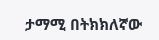ታማሚ በትክክለኛው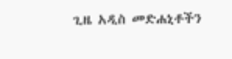ጊዜ አዲስ መድሐኒቶችን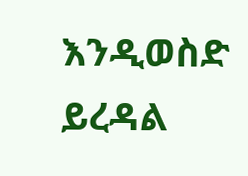እንዲወስድ ይረዳል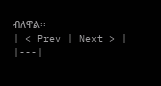ብለዋል፡፡
| < Prev | Next > |
|---|